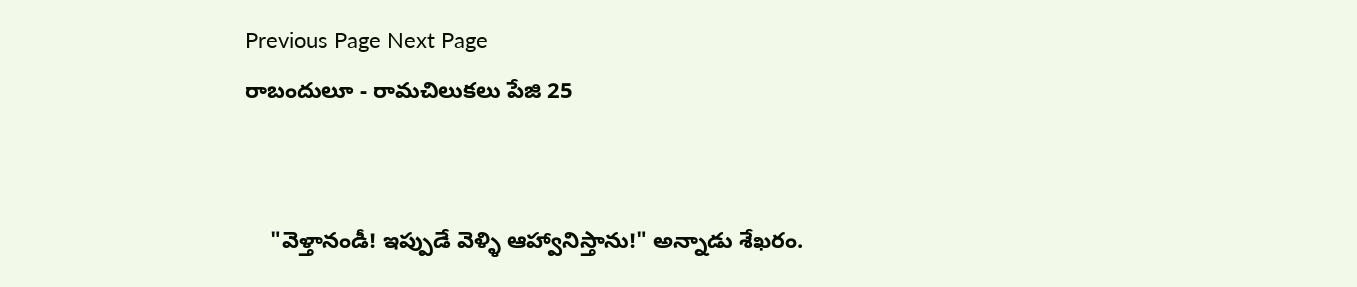Previous Page Next Page
రాబందులూ - రామచిలుకలు పేజి 25


    "వెళ్తానండీ! ఇప్పుడే వెళ్ళి ఆహ్వానిస్తాను!" అన్నాడు శేఖరం.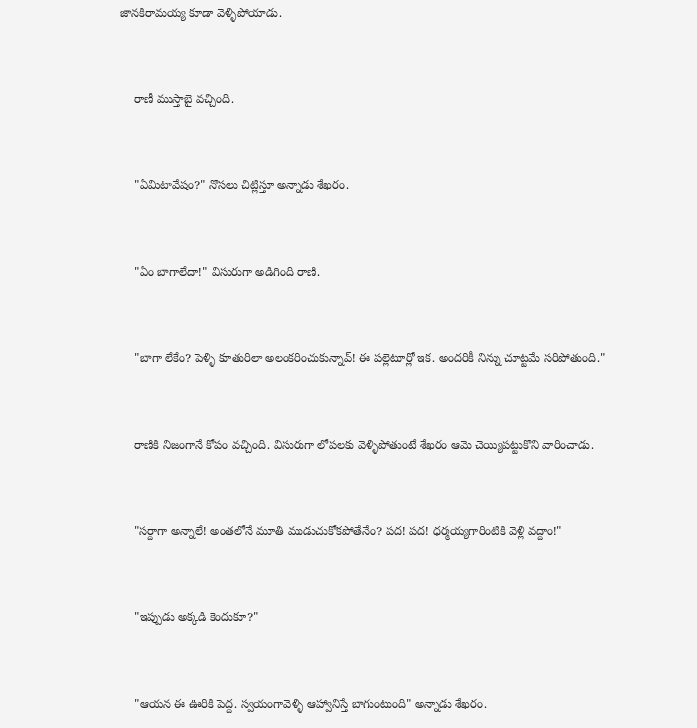జానకిరామయ్య కూడా వెళ్ళిపోయాడు.



    రాణీ ముస్తాబై వచ్చింది.



    "ఏమిటావేషం?" నొసలు చిట్లిస్తూ అన్నాడు శేఖరం.



    "ఏం బాగాలేదా!" విసురుగా అడిగింది రాణి.



    "బాగా లేకేం? పెళ్ళి కూతురిలా అలంకరించుకున్నావ్! ఈ పల్లెటూర్లో ఇక. అందరికీ నిన్ను చూట్టమే సరిపోతుంది."



    రాణికి నిజంగానే కోపం వచ్చింది. విసురుగా లోపలకు వెళ్ళిపోతుంటే శేఖరం ఆమె చెయ్యిపట్టుకొని వారించాడు.



    "సర్దాగా అన్నాలే! అంతలోనే మూతి ముడుచుకోకపోతేనేం? పద! పద! ధర్మయ్యగారింటికి వెళ్లి వద్దాం!"



    "ఇప్పుడు అక్కడి కెందుకూ?"



    "ఆయన ఈ ఊరికి పెద్ద. స్వయంగావెళ్ళి ఆహ్వానిస్తే బాగుంటుంది" అన్నాడు శేఖరం.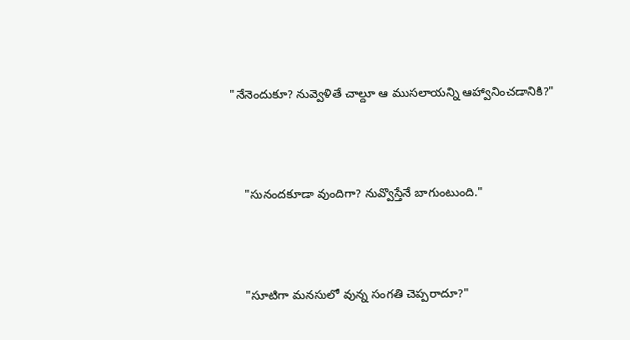"నేనెందుకూ? నువ్వెళితే చాల్దూ ఆ ముసలాయన్ని ఆహ్వానించడానికి?"



    "సునందకూడా వుందిగా? నువ్వొస్తేనే బాగుంటుంది."



    "సూటిగా మనసులో వున్న సంగతి చెప్పరాదూ?"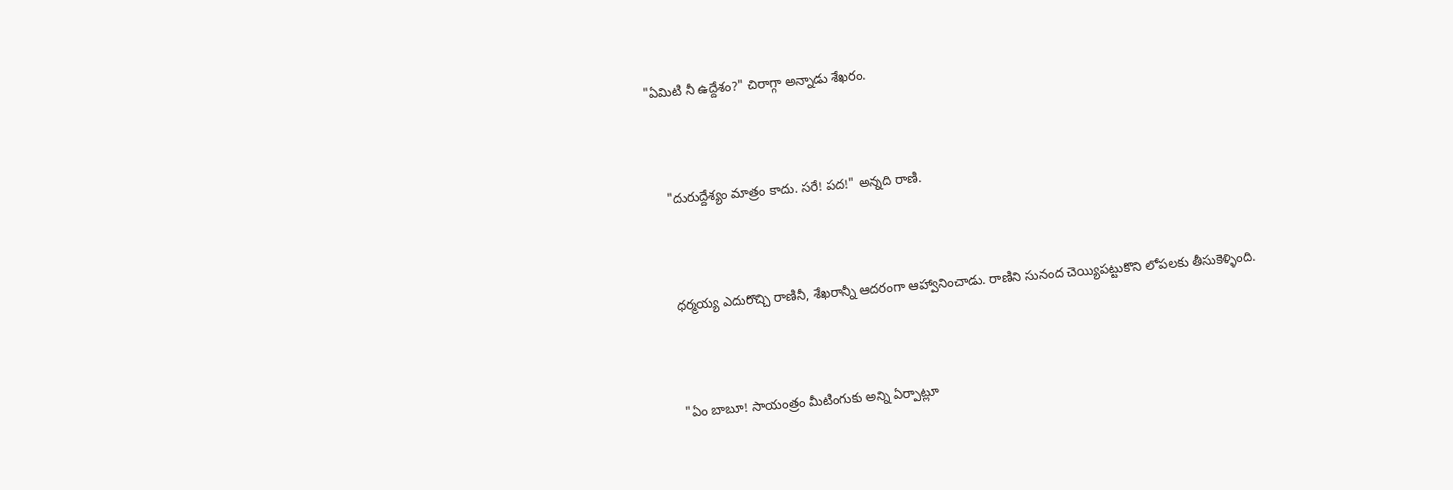"ఏమిటి నీ ఉద్దేశం?" చిరాగ్గా అన్నాడు శేఖరం.



    "దురుద్దేశ్యం మాత్రం కాదు. సరే! పద!" అన్నది రాణి.



    ధర్మయ్య ఎదురొచ్చి రాణినీ, శేఖరాన్నీ ఆదరంగా ఆహ్వానించాడు. రాణిని సునంద చెయ్యిపట్టుకొని లోపలకు తీసుకెళ్ళింది.



    "ఏం బాబూ! సాయంత్రం మీటింగుకు అన్ని ఏర్పాట్లూ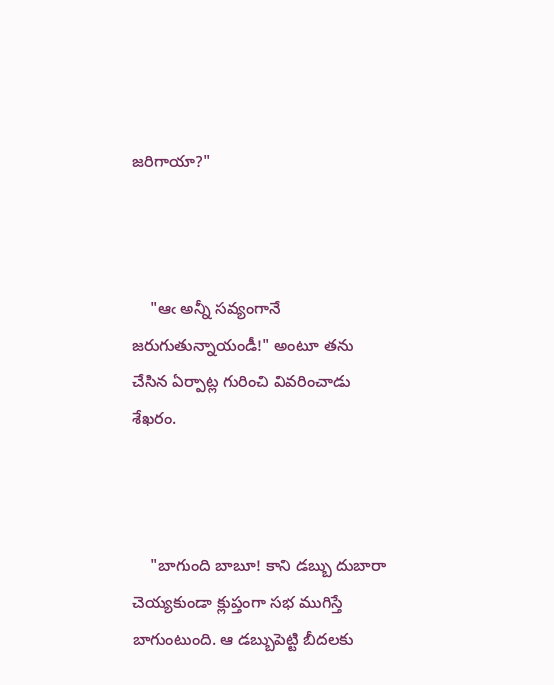జరిగాయా?"



    "ఆఁ అన్నీ సవ్యంగానే జరుగుతున్నాయండీ!" అంటూ తను చేసిన ఏర్పాట్ల గురించి వివరించాడు శేఖరం.



    "బాగుంది బాబూ! కాని డబ్బు దుబారా చెయ్యకుండా క్లుప్తంగా సభ ముగిస్తే బాగుంటుంది. ఆ డబ్బుపెట్టి బీదలకు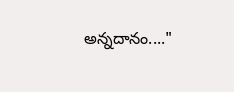అన్నదానం...."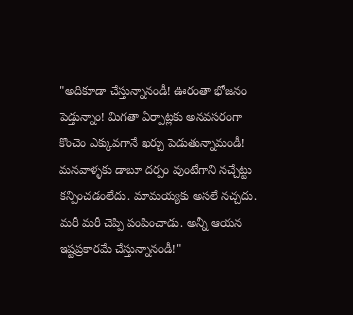"అదికూడా చేస్తున్నానండీ! ఊరంతా భోజనం పెడ్తున్నాం! మిగతా ఏర్పాట్లకు అనవసరంగా కొంచెం ఎక్కువగానే ఖర్చు పెడుతున్నామండీ! మనవాళ్ళకు డాబూ దర్పం వుంటేగాని నచ్చేట్టు కన్పించడంలేదు. మామయ్యకు అసలే నచ్చదు. మరీ మరీ చెప్పి పంపించాడు. అన్నీ ఆయన ఇష్టప్రకారమే చేస్తున్నానండీ!"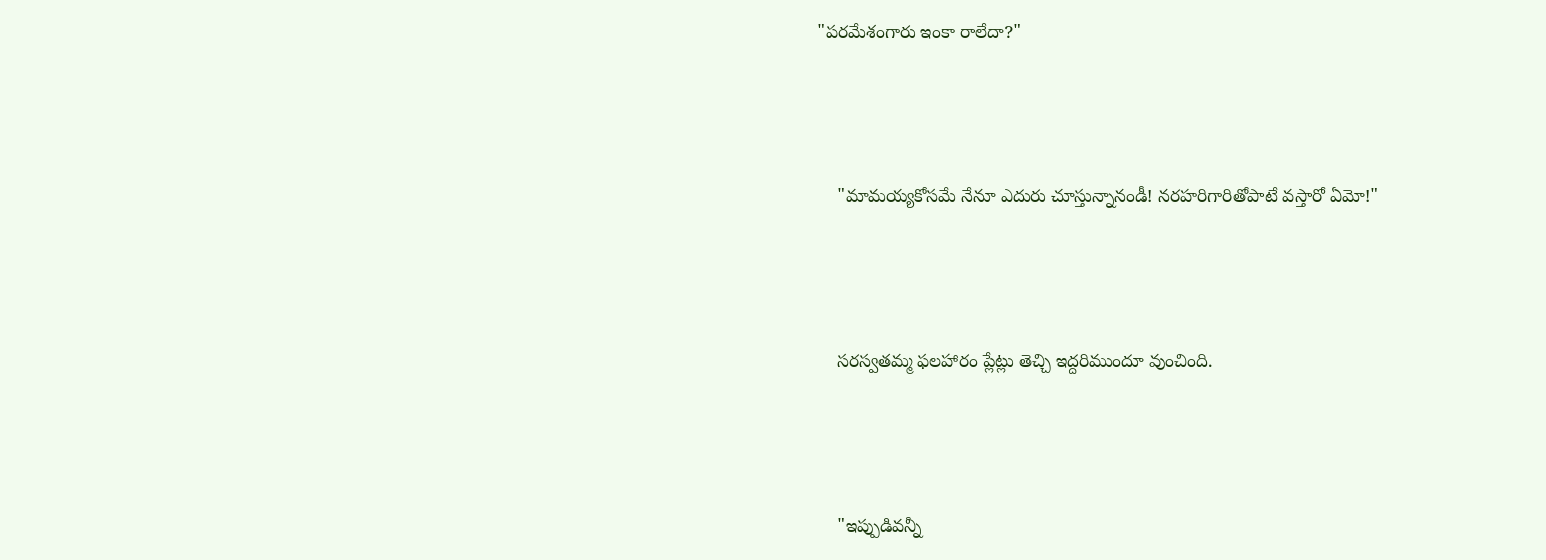"పరమేశంగారు ఇంకా రాలేదా?"



    "మామయ్యకోసమే నేనూ ఎదురు చూస్తున్నానండీ! నరహరిగారితోపాటే వస్తారో ఏమో!"



    సరస్వతమ్మ ఫలహారం ప్లేట్లు తెచ్చి ఇద్దరిముందూ వుంచింది.



    "ఇప్పుడివన్నీ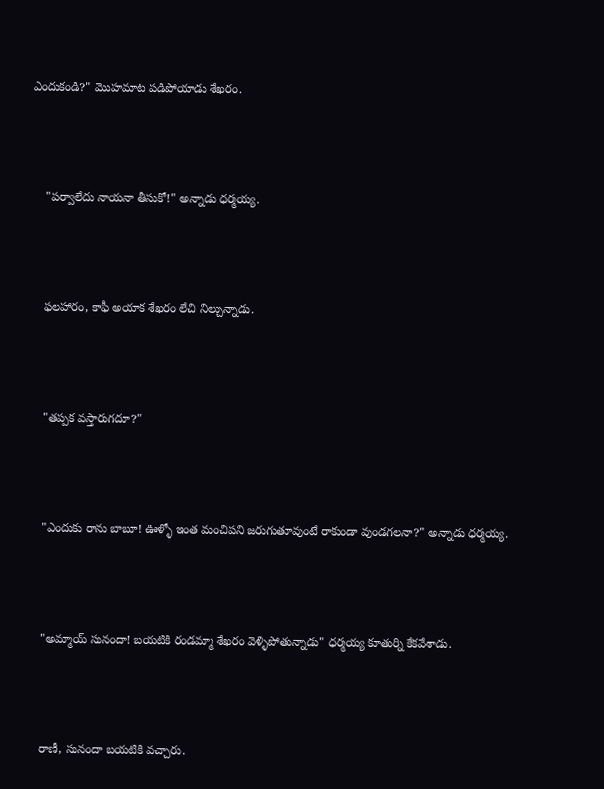ఎందుకండి?" మొహమాట పడిపోయాడు శేఖరం.



    "పర్వాలేదు నాయనా తీసుకో!" అన్నాడు ధర్మయ్య.



    ఫలహారం, కాఫీ అయాక శేఖరం లేచి నిల్చున్నాడు.



    "తప్పక వస్తారుగదూ?"



    "ఎందుకు రాను బాబూ! ఊళ్ళో ఇంత మంచిపని జరుగుతూవుంటే రాకుండా వుండగలనా?" అన్నాడు ధర్మయ్య.



    "అమ్మాయ్ సునందా! బయటికి రండమ్మా శేఖరం వెళ్ళిపోతున్నాడు" ధర్మయ్య కూతుర్ని కేకవేశాడు.



    రాణీ, సునందా బయటికి వచ్చారు.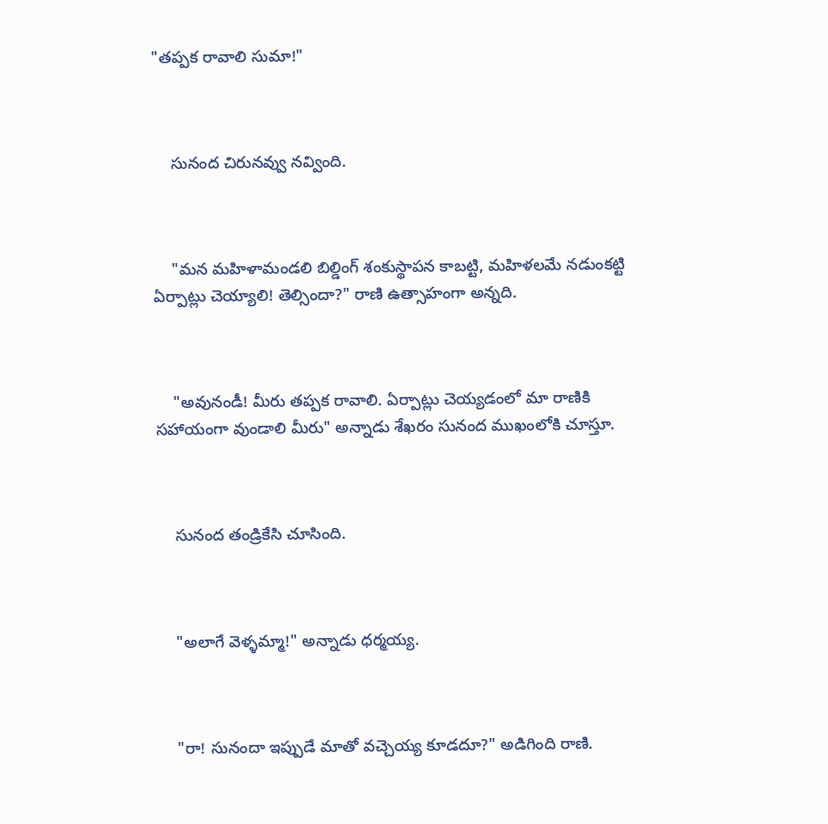"తప్పక రావాలి సుమా!"



    సునంద చిరునవ్వు నవ్వింది.



    "మన మహిళామండలి బిల్డింగ్ శంకుస్థాపన కాబట్టి, మహిళలమే నడుంకట్టి ఏర్పాట్లు చెయ్యాలి! తెల్సిందా?" రాణి ఉత్సాహంగా అన్నది.



    "అవునండీ! మీరు తప్పక రావాలి. ఏర్పాట్లు చెయ్యడంలో మా రాణికి సహాయంగా వుండాలి మీరు" అన్నాడు శేఖరం సునంద ముఖంలోకి చూస్తూ.



    సునంద తండ్రికేసి చూసింది.



    "అలాగే వెళ్ళమ్మా!" అన్నాడు ధర్మయ్య.



    "రా! సునందా ఇప్పుడే మాతో వచ్చెయ్య కూడదూ?" అడిగింది రాణి.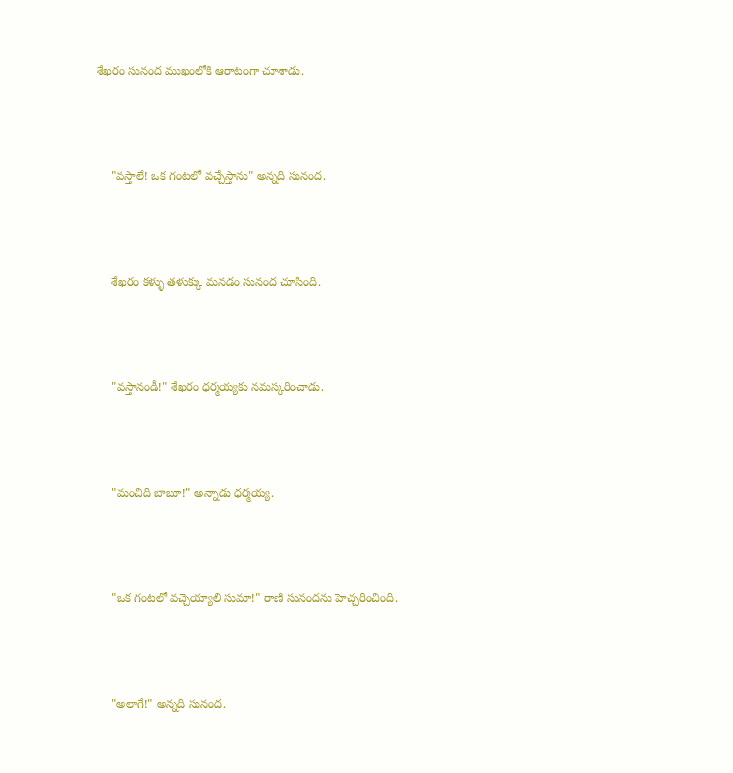శేఖరం సునంద ముఖంలోకి ఆరాటంగా చూశాడు.



    "వస్తాలే! ఒక గంటలో వచ్చేస్తాను" అన్నది సునంద.



    శేఖరం కళ్ళు తళుక్కు మనడం సునంద చూసింది.



    "వస్తానండీ!" శేఖరం ధర్మయ్యకు నమస్కరించాడు.



    "మంచిది బాబూ!" అన్నాడు ధర్మయ్య.



    "ఒక గంటలో వచ్చెయ్యాలి సుమా!" రాణి సునందను హెచ్చరించింది.



    "అలాగే!" అన్నది సునంద.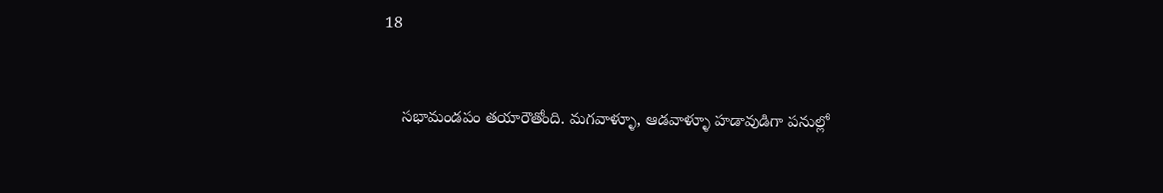18


    సభామండపం తయారౌతోంది. మగవాళ్ళూ, ఆడవాళ్ళూ హడావుడిగా పనుల్లో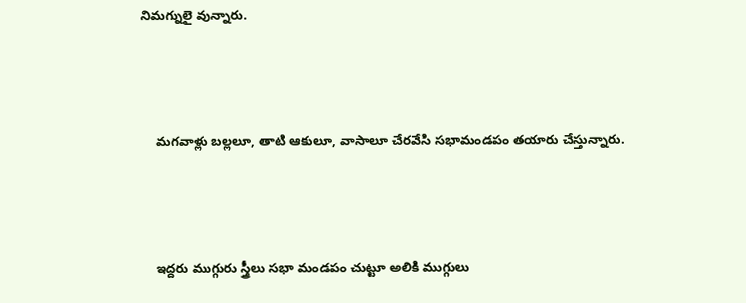నిమగ్నులై వున్నారు.



    మగవాళ్లు బల్లలూ, తాటి ఆకులూ, వాసాలూ చేరవేసి సభామండపం తయారు చేస్తున్నారు.



    ఇద్దరు ముగ్గురు స్త్రీలు సభా మండపం చుట్టూ అలికి ముగ్గులు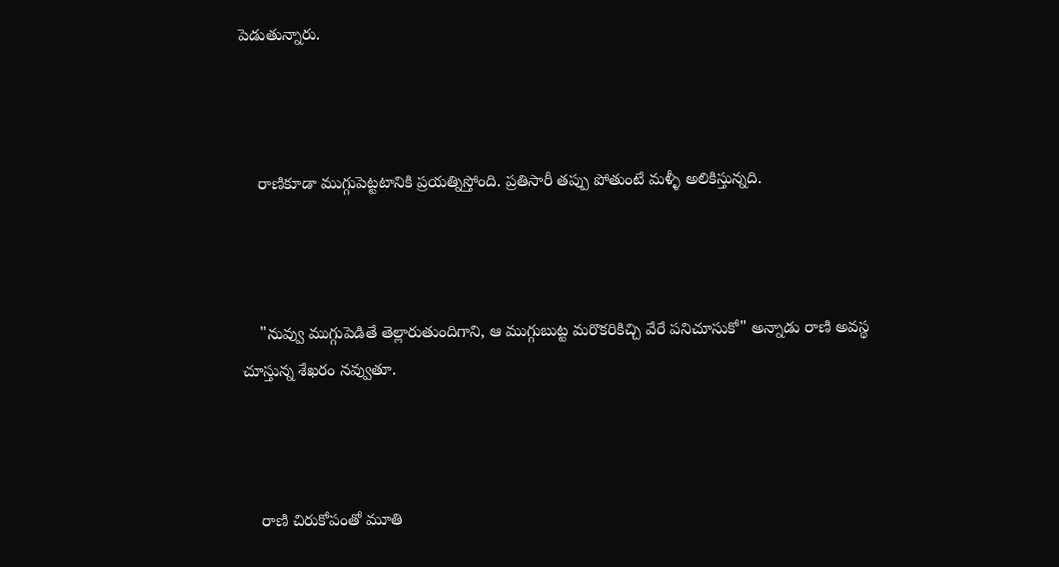పెడుతున్నారు.



    రాణికూడా ముగ్గుపెట్టటానికి ప్రయత్నిస్తోంది. ప్రతిసారీ తప్పు పోతుంటే మళ్ళీ అలికిస్తున్నది.



    "నువ్వు ముగ్గుపెడితే తెల్లారుతుందిగాని, ఆ ముగ్గుబుట్ట మరొకరికిచ్చి వేరే పనిచూసుకో" అన్నాడు రాణి అవస్థ చూస్తున్న శేఖరం నవ్వుతూ.



    రాణి చిరుకోపంతో మూతి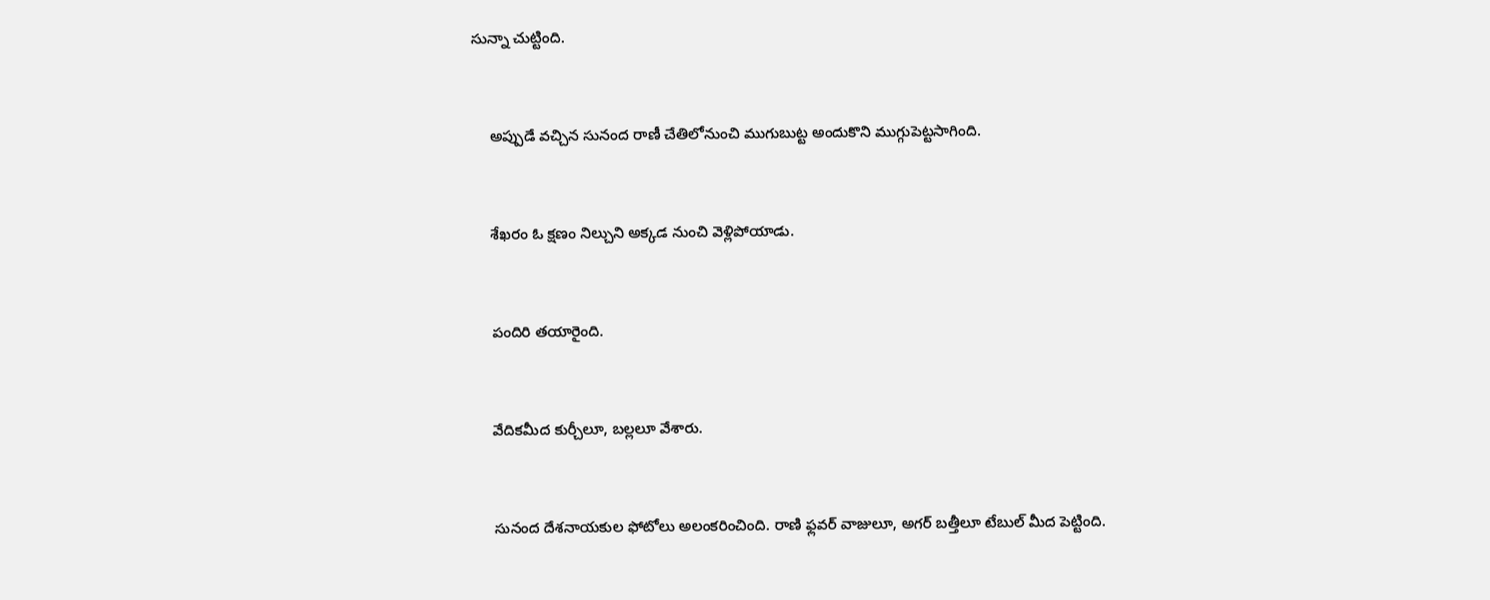సున్నా చుట్టింది.



    అప్పుడే వచ్చిన సునంద రాణీ చేతిలోనుంచి ముగుబుట్ట అందుకొని ముగ్గుపెట్టసాగింది.



    శేఖరం ఓ క్షణం నిల్చుని అక్కడ నుంచి వెళ్లిపోయాడు.



    పందిరి తయారైంది.



    వేదికమీద కుర్చీలూ, బల్లలూ వేశారు.



    సునంద దేశనాయకుల ఫోటోలు అలంకరించింది. రాణి ఫ్లవర్ వాజులూ, అగర్ బత్తీలూ టేబుల్ మీద పెట్టింది.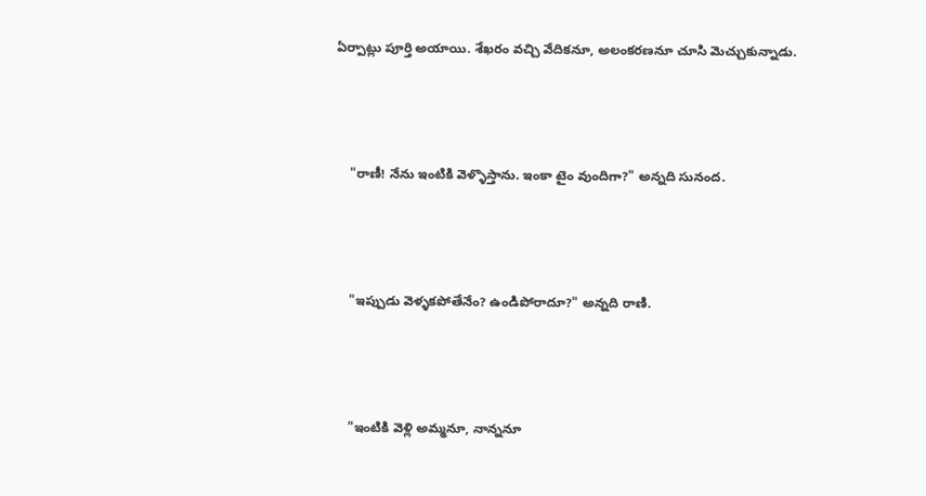ఏర్పాట్లు పూర్తి అయాయి. శేఖరం వచ్చి వేదికనూ, అలంకరణనూ చూసి మెచ్చుకున్నాడు.



    "రాణీ! నేను ఇంటికి వెళ్ళొస్తాను. ఇంకా టైం వుందిగా?" అన్నది సునంద.



    "ఇప్పుడు వెళ్ళకపోతేనేం? ఉండిపోరాదూ?" అన్నది రాణి.



    "ఇంటికి వెళ్లి అమ్మనూ, నాన్ననూ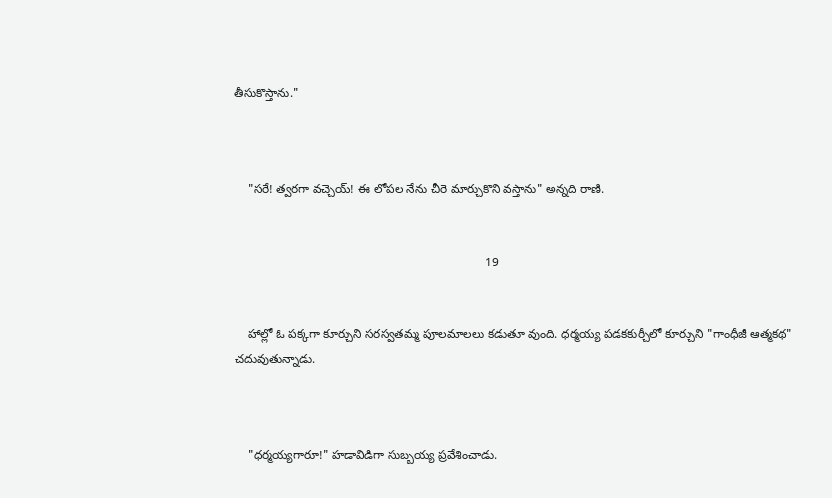తీసుకొస్తాను."



    "సరే! త్వరగా వచ్చెయ్! ఈ లోపల నేను చీరె మార్చుకొని వస్తాను" అన్నది రాణి.


                                                                          19


    హాల్లో ఓ పక్కగా కూర్చుని సరస్వతమ్మ పూలమాలలు కడుతూ వుంది. ధర్మయ్య పడకకుర్చీలో కూర్చుని "గాంధీజీ ఆత్మకథ" చదువుతున్నాడు.



    "ధర్మయ్యగారూ!" హడావిడిగా సుబ్బయ్య ప్రవేశించాడు.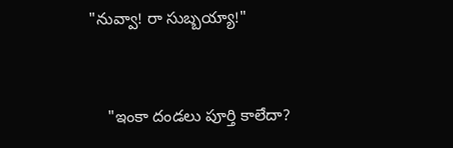"నువ్వా! రా సుబ్బయ్యా!"



    "ఇంకా దండలు పూర్తి కాలేదా?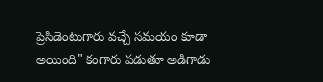ప్రెసిడెంటుగారు వచ్చే సమయం కూడా అయింది" కంగారు పడుతూ అడిగాడు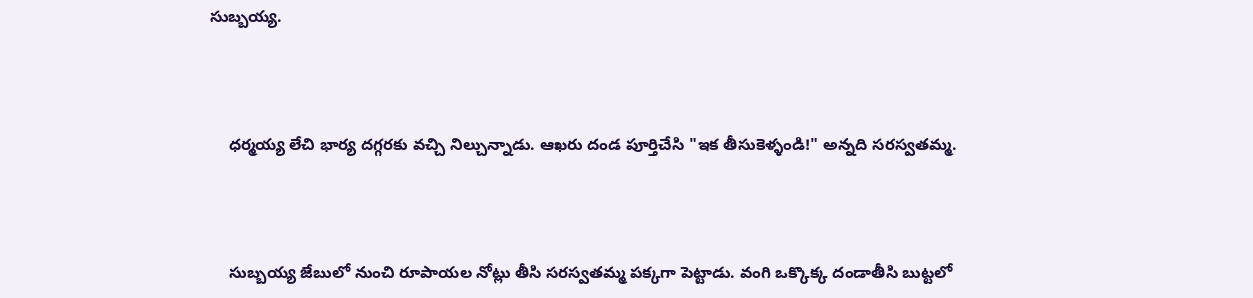సుబ్బయ్య.



    ధర్మయ్య లేచి భార్య దగ్గరకు వచ్చి నిల్చున్నాడు. ఆఖరు దండ పూర్తిచేసి "ఇక తీసుకెళ్ళండి!" అన్నది సరస్వతమ్మ.



    సుబ్బయ్య జేబులో నుంచి రూపాయల నోట్లు తీసి సరస్వతమ్మ పక్కగా పెట్టాడు. వంగి ఒక్కొక్క దండాతీసి బుట్టలో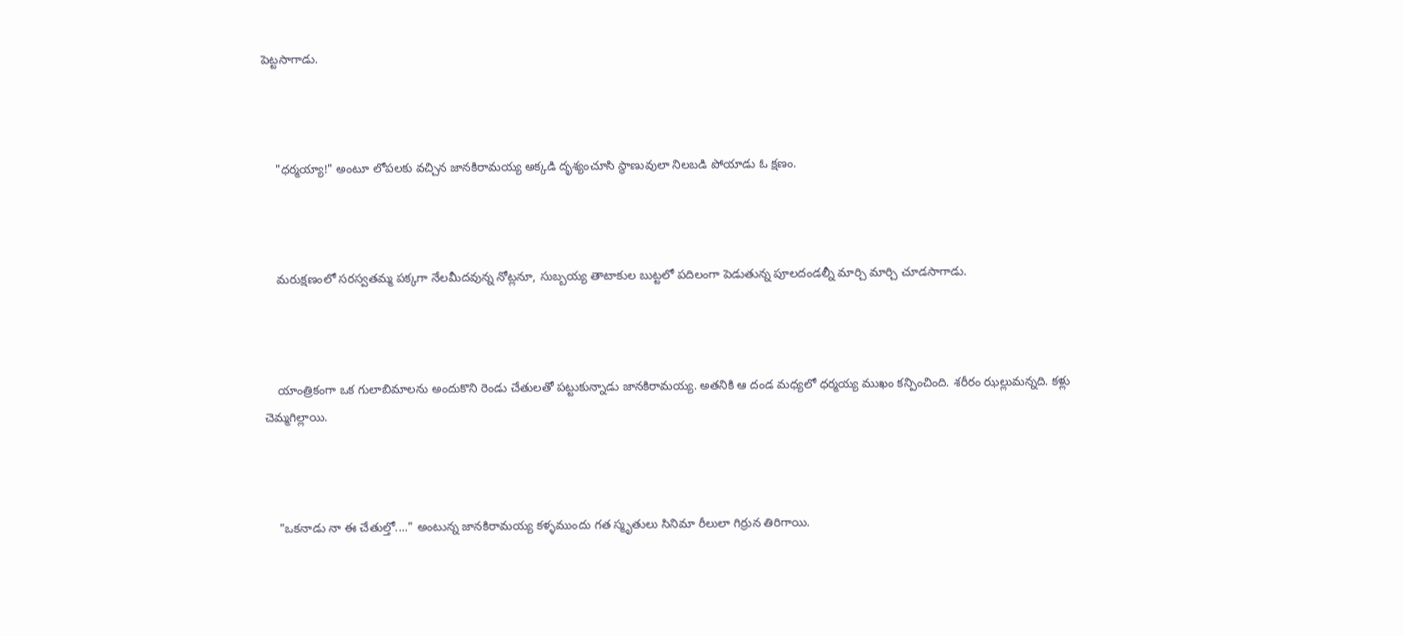పెట్టసాగాడు.



    "ధర్మయ్యా!" అంటూ లోపలకు వచ్చిన జానకిరామయ్య అక్కడి దృశ్యంచూసి స్థాణువులా నిలబడి పోయాడు ఓ క్షణం.



    మరుక్షణంలో సరస్వతమ్మ పక్కగా నేలమీదవున్న నోట్లనూ, సుబ్బయ్య తాటాకుల బుట్టలో పదిలంగా పెడుతున్న పూలదండల్నీ మార్చి మార్చి చూడసాగాడు.



    యాంత్రికంగా ఒక గులాబిమాలను అందుకొని రెండు చేతులతో పట్టుకున్నాడు జానకిరామయ్య. అతనికి ఆ దండ మధ్యలో ధర్మయ్య ముఖం కన్పించింది. శరీరం ఝల్లుమన్నది. కళ్లు చెమ్మగిల్లాయి.



    "ఒకనాడు నా ఈ చేతుల్తో...." అంటున్న జానకిరామయ్య కళ్ళముందు గత స్మృతులు సినిమా రీలులా గిర్రున తిరిగాయి.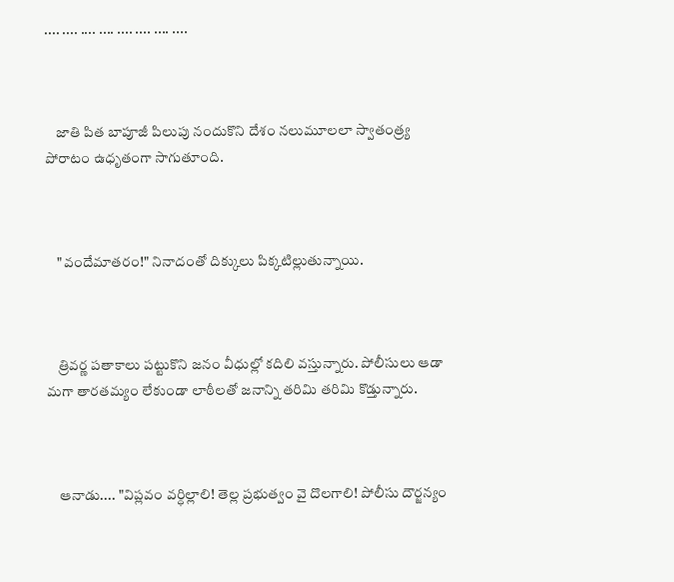.... .... .... .... .... .... .... ....



    జాతి పిత బాపూజీ పిలుపు నందుకొని దేశం నలుమూలలా స్వాతంత్ర్య పోరాటం ఉధృతంగా సాగుతూంది.



    "వందేమాతరం!" నినాదంతో దిక్కులు పిక్కటిల్లుతున్నాయి.



    త్రివర్ణ పతాకాలు పట్టుకొని జనం వీధుల్లో కదిలి వస్తున్నారు. పోలీసులు ఆడా మగా తారతమ్యం లేకుండా లాఠీలతో జనాన్ని తరిమి తరిమి కొడ్తున్నారు.



    ఆనాడు.... "విప్లవం వర్ధిల్లాలి! తెల్ల ప్రభుత్వం వై దొలగాలి! పోలీసు దౌర్జన్యం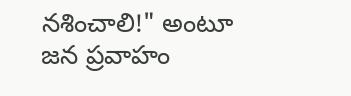నశించాలి!" అంటూ జన ప్రవాహం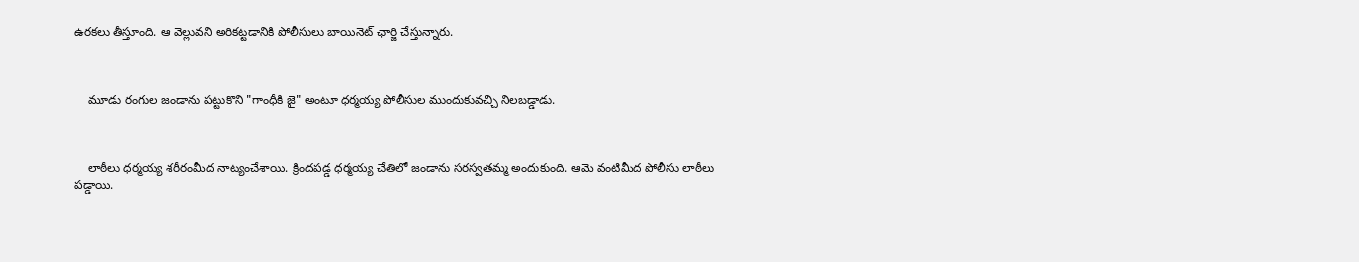ఉరకలు తీస్తూంది. ఆ వెల్లువని అరికట్టడానికి పోలీసులు బాయినెట్ ఛార్జి చేస్తున్నారు.



    మూడు రంగుల జండాను పట్టుకొని "గాంధీకి జై" అంటూ ధర్మయ్య పోలీసుల ముందుకువచ్చి నిలబడ్డాడు.



    లాఠీలు ధర్మయ్య శరీరంమీద నాట్యంచేశాయి. క్రిందపడ్డ ధర్మయ్య చేతిలో జండాను సరస్వతమ్మ అందుకుంది. ఆమె వంటిమీద పోలీసు లాఠీలు పడ్డాయి.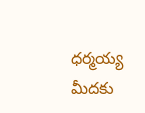ధర్మయ్య మీదకు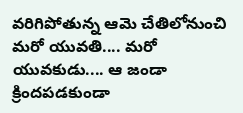వరిగిపోతున్న ఆమె చేతిలోనుంచి మరో యువతి.... మరో యువకుడు.... ఆ జండా క్రిందపడకుండా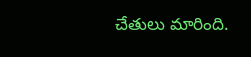చేతులు మారింది.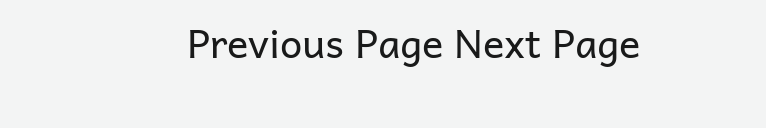Previous Page Next Page